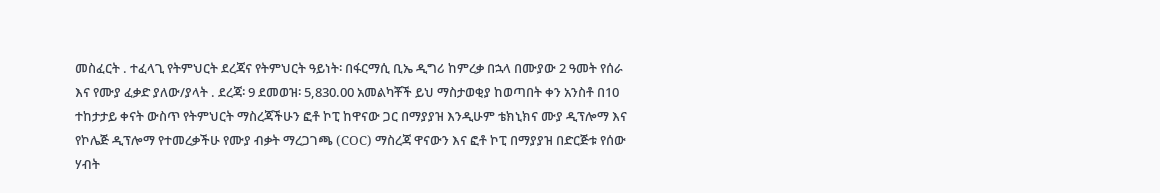መስፈርት . ተፈላጊ የትምህርት ደረጃና የትምህርት ዓይነት፡ በፋርማሲ ቢኤ ዲግሪ ከምረቃ በኋላ በሙያው 2 ዓመት የሰራ እና የሙያ ፈቃድ ያለው/ያላት . ደረጃ፡ 9 ደመወዝ፡ 5,830.00 አመልካቾች ይህ ማስታወቂያ ከወጣበት ቀን አንስቶ በ10 ተከታታይ ቀናት ውስጥ የትምህርት ማስረጃችሁን ፎቶ ኮፒ ከዋናው ጋር በማያያዝ እንዲሁም ቴክኒክና ሙያ ዲፕሎማ እና የኮሌጅ ዲፕሎማ የተመረቃችሁ የሙያ ብቃት ማረጋገጫ (COC) ማስረጃ ዋናውን እና ፎቶ ኮፒ በማያያዝ በድርጅቱ የሰው ሃብት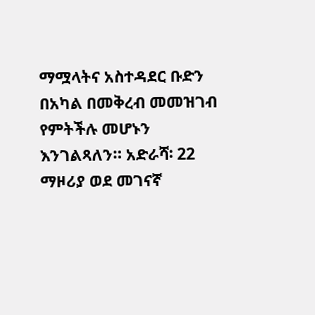ማሟላትና አስተዳደር ቡድን በአካል በመቅረብ መመዝገብ የምትችሉ መሆኑን እንገልጻለን። አድራሻ፡ 22 ማዞሪያ ወደ መገናኛ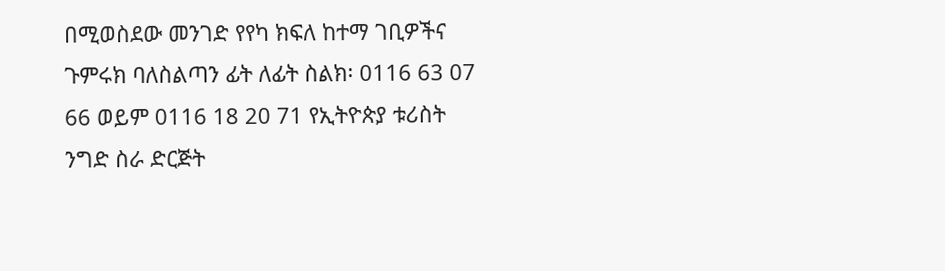በሚወስደው መንገድ የየካ ክፍለ ከተማ ገቢዎችና ጉምሩክ ባለስልጣን ፊት ለፊት ስልክ፡ 0116 63 07 66 ወይም 0116 18 20 71 የኢትዮጵያ ቱሪስት ንግድ ስራ ድርጅት